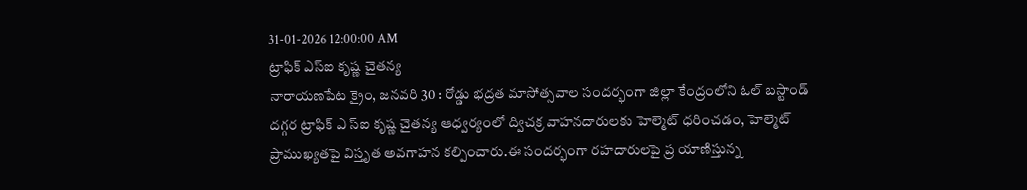31-01-2026 12:00:00 AM
ట్రాఫిక్ ఎస్ఐ కృష్ణ చైతన్య
నారాయణపేట క్రైం, జనవరి 30 : రోడ్డు భద్రత మాసోత్సవాల సందర్భంగా జిల్లా కేంద్రంలోని ఓల్ బస్టాండ్ దగ్గర ట్రాఫిక్ ఎ స్ఐ కృష్ణ చైతన్య ఆధ్వర్యంలో ద్విచక్ర వాహనదారులకు హెల్మెట్ ధరించడం, హెల్మెట్ ప్రాముఖ్యతపై విస్తృత అవగాహన కల్పించారు.ఈ సందర్భంగా రహదారులపై ప్ర యాణిస్తున్న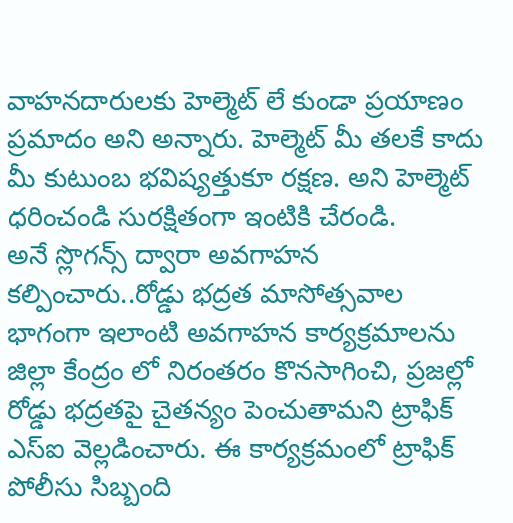వాహనదారులకు హెల్మెట్ లే కుండా ప్రయాణం ప్రమాదం అని అన్నారు. హెల్మెట్ మీ తలకే కాదు మీ కుటుంబ భవిష్యత్తుకూ రక్షణ. అని హెల్మెట్ ధరించండి సురక్షితంగా ఇంటికి చేరండి.
అనే స్లొగన్స్ ద్వారా అవగాహన కల్పించారు..రోడ్డు భద్రత మాసోత్సవాల భాగంగా ఇలాంటి అవగాహన కార్యక్రమాలను జిల్లా కేంద్రం లో నిరంతరం కొనసాగించి, ప్రజల్లో రోడ్డు భద్రతపై చైతన్యం పెంచుతామని ట్రాఫిక్ ఎస్ఐ వెల్లడించారు. ఈ కార్యక్రమంలో ట్రాఫిక్ పోలీసు సిబ్బంది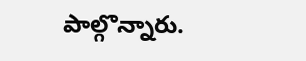పాల్గొన్నారు.